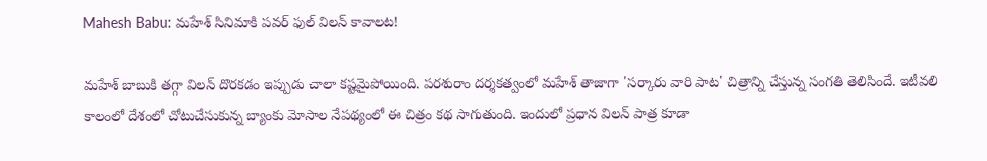Mahesh Babu: మహేశ్ సినిమాకి పవర్ ఫుల్ విలన్ కావాలట!

మహేశ్ బాబుకి తగ్గా విలన్ దొరకడం ఇప్పుడు చాలా కష్టమైపోయింది. పరశురాం దర్శకత్వంలో మహేశ్ తాజాగా 'సర్కారు వారి పాట' చిత్రాన్ని చేస్తున్న సంగతి తెలిసిందే. ఇటీవలి కాలంలో దేశంలో చోటుచేసుకున్న బ్యాంకు మోసాల నేపథ్యంలో ఈ చిత్రం కథ సాగుతుంది. ఇందులో ప్రధాన విలన్ పాత్ర కూడా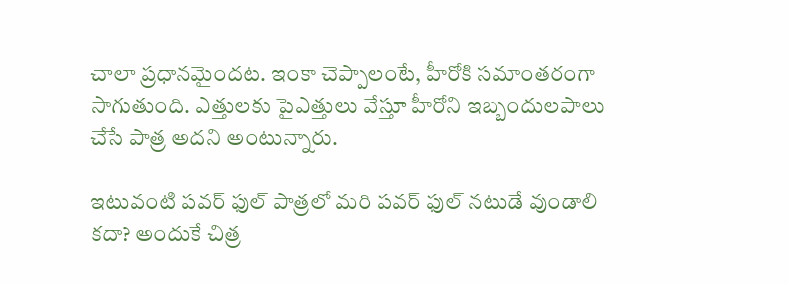చాలా ప్రధానమైందట. ఇంకా చెప్పాలంటే, హీరోకి సమాంతరంగా సాగుతుంది. ఎత్తులకు పైఎత్తులు వేస్తూ హీరోని ఇబ్బందులపాలు చేసే పాత్ర అదని అంటున్నారు.

ఇటువంటి పవర్ ఫుల్ పాత్రలో మరి పవర్ ఫుల్ నటుడే వుండాలి కదా? అందుకే చిత్ర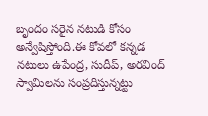బృందం సరైన నటుడి కోసం అన్వేషిస్తోంది.ఈ కోవలో కన్నడ నటులు ఉపేంద్ర, సుదీప్, అరవింద్ స్వామిలను సంప్రదిస్తున్నట్టు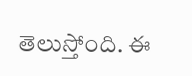తెలుస్తోంది. ఈ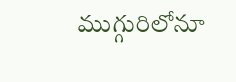ముగ్గురిలోనూ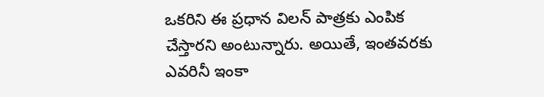ఒకరిని ఈ ప్రధాన విలన్ పాత్రకు ఎంపిక చేస్తారని అంటున్నారు. అయితే, ఇంతవరకు ఎవరినీ ఇంకా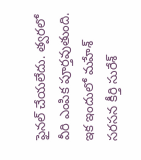ఫైనల్ చేయలేదు. త్వరలో వీరి ఎంపిక పూర్తవుతుంది. ఇక ఇందులో మహేశ్ సరసన కీర్తి సురేశ్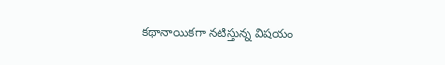కథానాయికగా నటిస్తున్న విషయం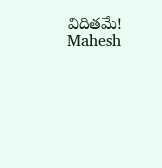విదితమే!
Mahesh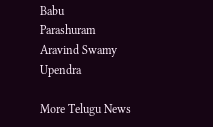Babu
Parashuram
Aravind Swamy
Upendra

More Telugu News